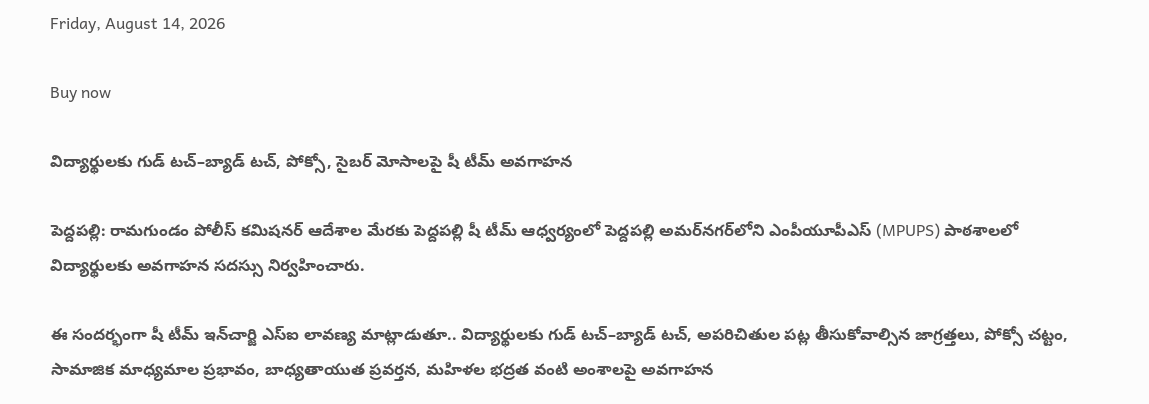Friday, August 14, 2026

Buy now

విద్యార్థులకు గుడ్ టచ్–బ్యాడ్ టచ్, పోక్సో, సైబర్ మోసాలపై షీ టీమ్ అవగాహన

పెద్దపల్లి: రామగుండం పోలీస్ కమిషనర్ ఆదేశాల మేరకు పెద్దపల్లి షీ టీమ్ ఆధ్వర్యంలో పెద్దపల్లి అమర్‌నగర్‌లోని ఎంపీయూపీఎస్ (MPUPS) పాఠశాలలో విద్యార్థులకు అవగాహన సదస్సు నిర్వహించారు.

ఈ సందర్భంగా షీ టీమ్ ఇన్‌చార్జి ఎస్‌ఐ లావణ్య మాట్లాడుతూ.. విద్యార్థులకు గుడ్ టచ్–బ్యాడ్ టచ్, అపరిచితుల పట్ల తీసుకోవాల్సిన జాగ్రత్తలు, పోక్సో చట్టం, సామాజిక మాధ్యమాల ప్రభావం, బాధ్యతాయుత ప్రవర్తన, మహిళల భద్రత వంటి అంశాలపై అవగాహన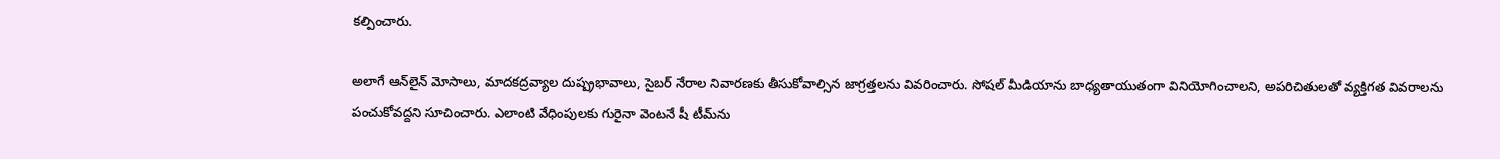కల్పించారు.

అలాగే ఆన్‌లైన్ మోసాలు, మాదకద్రవ్యాల దుష్ప్రభావాలు, సైబర్ నేరాల నివారణకు తీసుకోవాల్సిన జాగ్రత్తలను వివరించారు. సోషల్ మీడియాను బాధ్యతాయుతంగా వినియోగించాలని, అపరిచితులతో వ్యక్తిగత వివరాలను పంచుకోవద్దని సూచించారు. ఎలాంటి వేధింపులకు గురైనా వెంటనే షీ టీమ్‌ను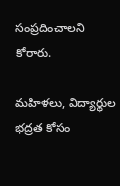సంప్రదించాలని కోరారు.

మహిళలు, విద్యార్థుల భద్రత కోసం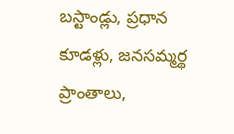బస్టాండ్లు, ప్రధాన కూడళ్లు, జనసమ్మర్థ ప్రాంతాలు,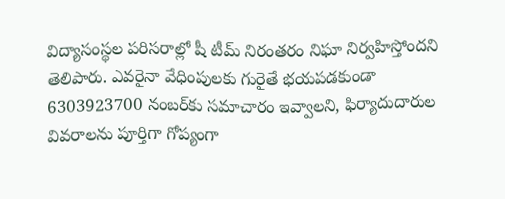విద్యాసంస్థల పరిసరాల్లో షీ టీమ్ నిరంతరం నిఘా నిర్వహిస్తోందని తెలిపారు. ఎవరైనా వేధింపులకు గురైతే భయపడకుండా 6303923700 నంబర్‌కు సమాచారం ఇవ్వాలని, ఫిర్యాదుదారుల వివరాలను పూర్తిగా గోప్యంగా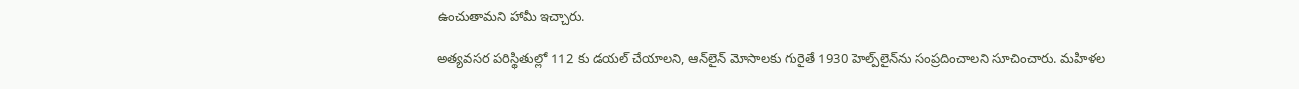ఉంచుతామని హామీ ఇచ్చారు.

అత్యవసర పరిస్థితుల్లో 112 కు డయల్ చేయాలని, ఆన్‌లైన్ మోసాలకు గురైతే 1930 హెల్ప్‌లైన్‌ను సంప్రదించాలని సూచించారు. మహిళల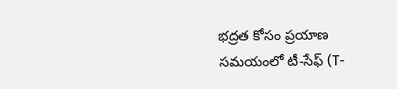భద్రత కోసం ప్రయాణ సమయంలో టీ-సేఫ్ (T-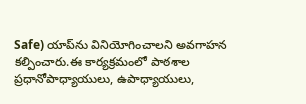Safe) యాప్‌ను వినియోగించాలని అవగాహన కల్పించారు.ఈ కార్యక్రమంలో పాఠశాల ప్రధానోపాధ్యాయులు, ఉపాధ్యాయులు,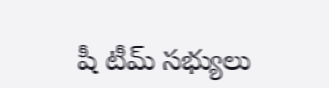షీ టీమ్ సభ్యులు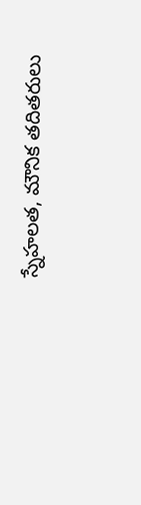స్నేహలత, మౌనిక తదితరులు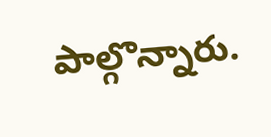పాల్గొన్నారు.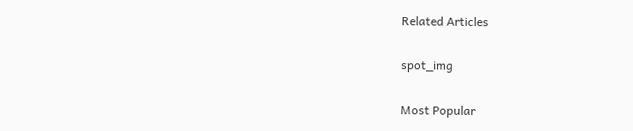Related Articles

spot_img

Most Popular